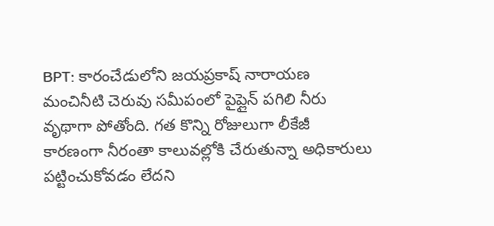BPT: కారంచేడులోని జయప్రకాష్ నారాయణ మంచినీటి చెరువు సమీపంలో పైప్లైన్ పగిలి నీరు వృథాగా పోతోంది. గత కొన్ని రోజులుగా లీకేజీ కారణంగా నీరంతా కాలువల్లోకి చేరుతున్నా అధికారులు పట్టించుకోవడం లేదని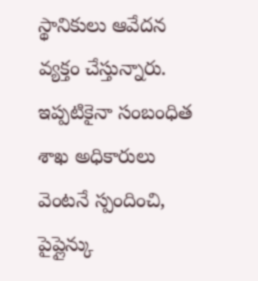స్థానికులు ఆవేదన వ్యక్తం చేస్తున్నారు. ఇప్పటికైనా సంబంధిత శాఖ అధికారులు వెంటనే స్పందించి, పైప్లైన్కు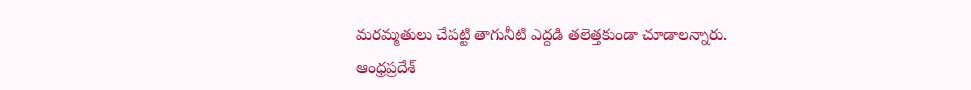మరమ్మతులు చేపట్టి తాగునీటి ఎద్దడి తలెత్తకుండా చూడాలన్నారు.
ఆంధ్రప్రదేశ్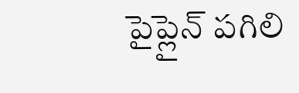పైప్లైన్ పగిలి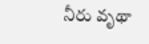నీరు వృథా